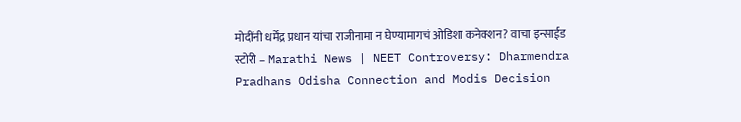मोदींनी धर्मेंद्र प्रधान यांचा राजीनामा न घेण्यामागचं ओडिशा कनेक्शन? वाचा इन्साईड स्टोरी – Marathi News | NEET Controversy: Dharmendra Pradhans Odisha Connection and Modis Decision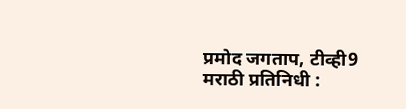प्रमोद जगताप, टीव्ही9 मराठी प्रतिनिधी :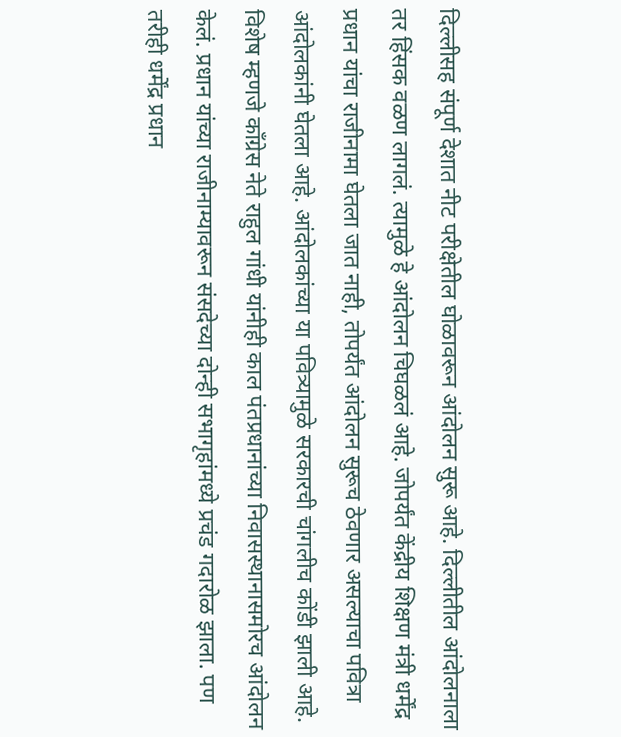दिल्लीसह संपूर्ण देशात नीट परीक्षेतील घोळावरून आंदोलन सुरू आहे. दिल्लीतील आंदोलनाला तर हिंसक वळण लागलं. त्यामुळे हे आंदोलन चिघळलं आहे. जोपर्यंत केंद्रीय शिक्षण मंत्री धर्मेंद्र प्रधान यांचा राजीनामा घेतला जात नाही, तोपर्यंत आंदोलन सुरूच ठेवणार असल्याचा पवित्रा आंदोलकांनी घेतला आहे. आंदोलकांच्या या पवित्र्यामुळे सरकारची चांगलीच कोंडी झाली आहे. विशेष म्हणजे काँग्रेस नेते राहुल गांधी यांनीही काल पंतप्रधानांच्या निवासस्थानासमोरच आंदोलन केलं. प्रधान यांच्या राजीनाम्यावरून संसदेच्या दोन्ही सभागृहांमध्ये प्रचंड गदारोळ झाला. पण तरीही धर्मेंद्र प्रधान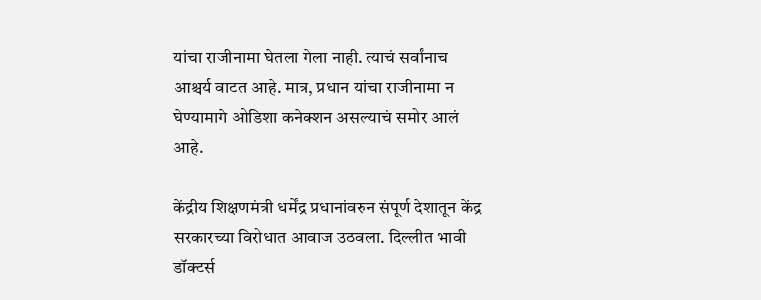यांचा राजीनामा घेतला गेला नाही. त्याचं सर्वांनाच आश्चर्य वाटत आहे. मात्र, प्रधान यांचा राजीनामा न घेण्यामागे ओडिशा कनेक्शन असल्याचं समोर आलं आहे.

केंद्रीय शिक्षणमंत्री धर्मेंद्र प्रधानांवरुन संपूर्ण देशातून केंद्र सरकारच्या विरोधात आवाज उठवला. दिल्लीत भावी डॉक्टर्स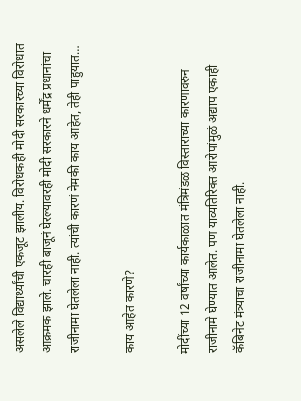असलेले विद्यार्थ्यांची एकजूट झालीय. विरोधकही मोदी सरकारच्या विरोधात आक्रमक झाले. चारही बाजूनं घेरल्यावरही मोदी सरकारने धर्मेंद्र प्रधानांचा राजीनामा घेतलेला नाही. त्यांची कारणं नेमकी काय आहेत, तेही पाहुयात…

काय आहेत कारणे?

मोदींच्या 12 वर्षांच्या कार्यकाळात मंत्रिमंडळ विस्ताराच्या कारणावरुन राजीनामे घेण्यात आलेत. पण याव्यतिरिक्त आरोपांमुळं अद्याप एकाही कॅबिनेट मंत्र्याचा राजीनामा घेतलेला नाही.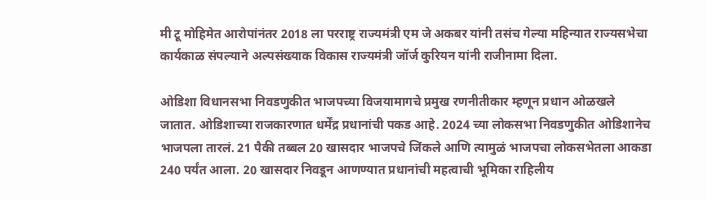मी टू मोहिमेत आरोपांनंतर 2018 ला परराष्ट्र राज्यमंत्री एम जे अकबर यांनी तसंच गेल्या महिन्यात राज्यसभेचा कार्यकाळ संपल्याने अल्पसंख्याक विकास राज्यमंत्री जॉर्ज कुरियन यांनी राजीनामा दिला.

ओडिशा विधानसभा निवडणुकीत भाजपच्या विजयामागचे प्रमुख रणनीतीकार म्हणून प्रधान ओळखले जातात. ओडिशाच्या राजकारणात धर्मेंद्र प्रधानांची पकड आहे. 2024 च्या लोकसभा निवडणुकीत ओडिशानेच भाजपला तारलं. 21 पैकी तब्बल 20 खासदार भाजपचे जिंकले आणि त्यामुळं भाजपचा लोकसभेतला आकडा 240 पर्यंत आला. 20 खासदार निवडून आणण्यात प्रधानांची महत्वाची भूमिका राहिलीय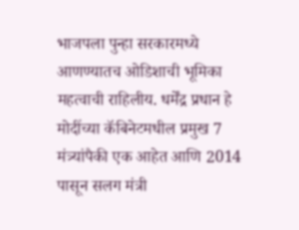भाजपला पुन्हा सरकारमध्ये आणण्यातच ओडिशाची भूमिका महत्वाची राहिलीय. धर्मेंद्र प्रधान हे मोदींच्या कॅबिनेटमधील प्रमुख 7 मंत्र्यांपैकी एक आहेत आणि 2014 पासून सलग मंत्री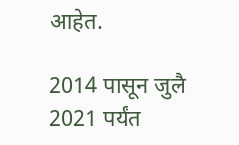आहेत.

2014 पासून जुलै 2021 पर्यंत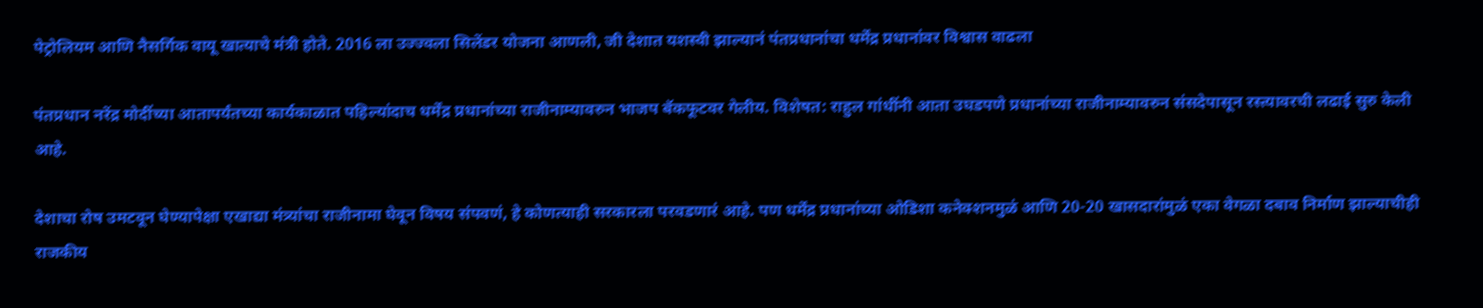पेट्रोलियम आणि नैसर्गिक वायू खात्याचे मंत्री होते. 2016 ला उज्ज्वला सिलेंडर योजना आणली, जी देशात यशस्वी झाल्यानं पंतप्रधानांचा धर्मेंद्र प्रधानांवर विश्वास वाढला

पंतप्रधान नरेंद्र मोदींच्या आतापर्यंतच्या कार्यकाळात पहिल्यांदाच धर्मेंद्र प्रधानांच्या राजीनाम्यावरुन भाजप बॅकफूटवर गेलीय. विशेषत: राहुल गांधींनी आता उघडपणे प्रधानांच्या राजीनाम्यावरुन संसदेपासून रस्त्यावरची लढाई सुरु केली आहे.

देशाचा रोष उमटवून घेण्यापेक्षा एखाद्या मंत्र्यांचा राजीनामा घेवून विषय संपवणं, हे कोणत्याही सरकारला परवडणारं आहे. पण धर्मेंद्र प्रधानांच्या ओडिशा कनेक्शनमुळं आणि 20-20 खासदारांमुळं एका वेगळा दबाव निर्माण झाल्याचीही राजकीय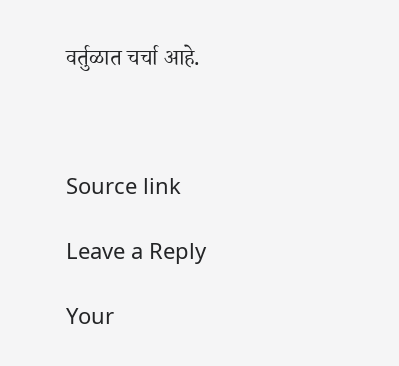वर्तुळात चर्चा आहे.



Source link

Leave a Reply

Your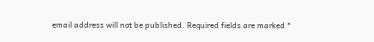email address will not be published. Required fields are marked *